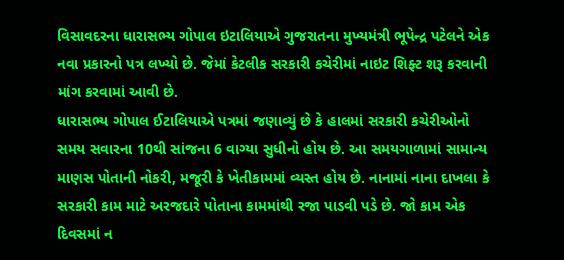વિસાવદરના ધારાસભ્ય ગોપાલ ઇટાલિયાએ ગુજરાતના મુખ્યમંત્રી ભૂપેન્દ્ર પટેલને એક નવા પ્રકારનો પત્ર લખ્યો છે. જેમાં કેટલીક સરકારી કચેરીમાં નાઇટ શિફ્ટ શરૂ કરવાની માંગ કરવામાં આવી છે.
ધારાસભ્ય ગોપાલ ઈટાલિયાએ પત્રમાં જણાવ્યું છે કે હાલમાં સરકારી કચેરીઓનો સમય સવારના 10થી સાંજના 6 વાગ્યા સુધીનો હોય છે. આ સમયગાળામાં સામાન્ય માણસ પોતાની નોકરી, મજૂરી કે ખેતીકામમાં વ્યસ્ત હોય છે. નાનામાં નાના દાખલા કે સરકારી કામ માટે અરજદારે પોતાના કામમાંથી રજા પાડવી પડે છે. જો કામ એક દિવસમાં ન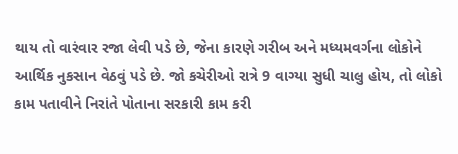થાય તો વારંવાર રજા લેવી પડે છે, જેના કારણે ગરીબ અને મધ્યમવર્ગના લોકોને આર્થિક નુકસાન વેઠવું પડે છે. જો કચેરીઓ રાત્રે 9 વાગ્યા સુધી ચાલુ હોય, તો લોકો કામ પતાવીને નિરાંતે પોતાના સરકારી કામ કરી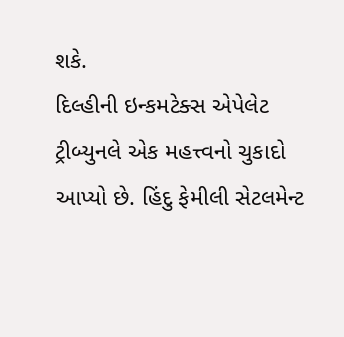શકે.
દિલ્હીની ઇન્કમટેક્સ એપેલેટ ટ્રીબ્યુનલે એક મહત્ત્વનો ચુકાદો આપ્યો છે. હિંદુ ફેમીલી સેટલમેન્ટ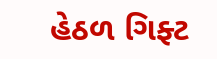હેઠળ ગિફ્ટ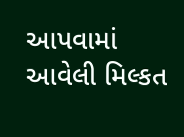આપવામાં આવેલી મિલ્કત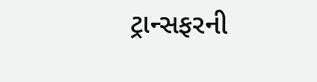ટ્રાન્સફરની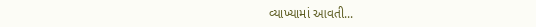વ્યાખ્યામાં આવતી...